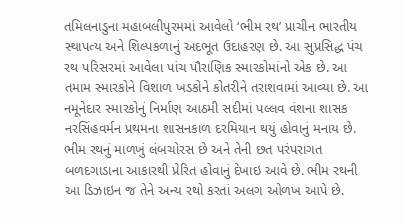તમિલનાડુના મહાબલીપુરમમાં આવેલો ‘ભીમ રથ’ પ્રાચીન ભારતીય સ્થાપત્ય અને શિલ્પકળાનું અદભૂત ઉદાહરણ છે. આ સુપ્રસિદ્ધ પંચ રથ પરિસરમાં આવેલા પાંચ પૌરાણિક સ્મારકોમાંનો એક છે. આ તમામ સ્મારકોને વિશાળ ખડકોને કોતરીને તરાશવામાં આવ્યા છે. આ નમૂનેદાર સ્મારકોનું નિર્માણ આઠમી સદીમાં પલ્લવ વંશના શાસક નરસિંહવર્મન પ્રથમના શાસનકાળ દરમિયાન થયું હોવાનું મનાય છે. ભીમ રથનું માળખું લંબચોરસ છે અને તેની છત પરંપરાગત બળદગાડાના આકારથી પ્રેરિત હોવાનું દેખાઇ આવે છે. ભીમ રથની આ ડિઝાઇન જ તેને અન્ય રથો કરતાં અલગ ઓળખ આપે છે.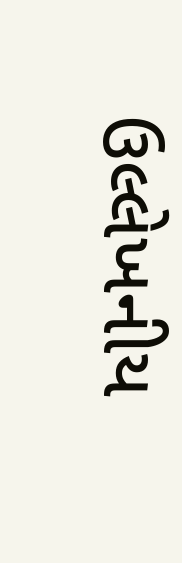ઉલ્લેખનીય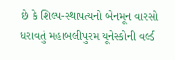છે કે શિલ્પ-સ્થાપત્યનો બેનમૂન વારસો ધરાવતું મહાબલીપુરમ યૂનેસ્કોની વર્લ્ડ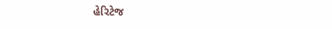હેરિટેજ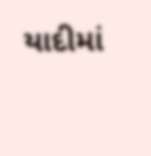યાદીમાં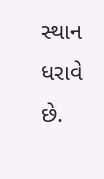સ્થાન ધરાવે છે.